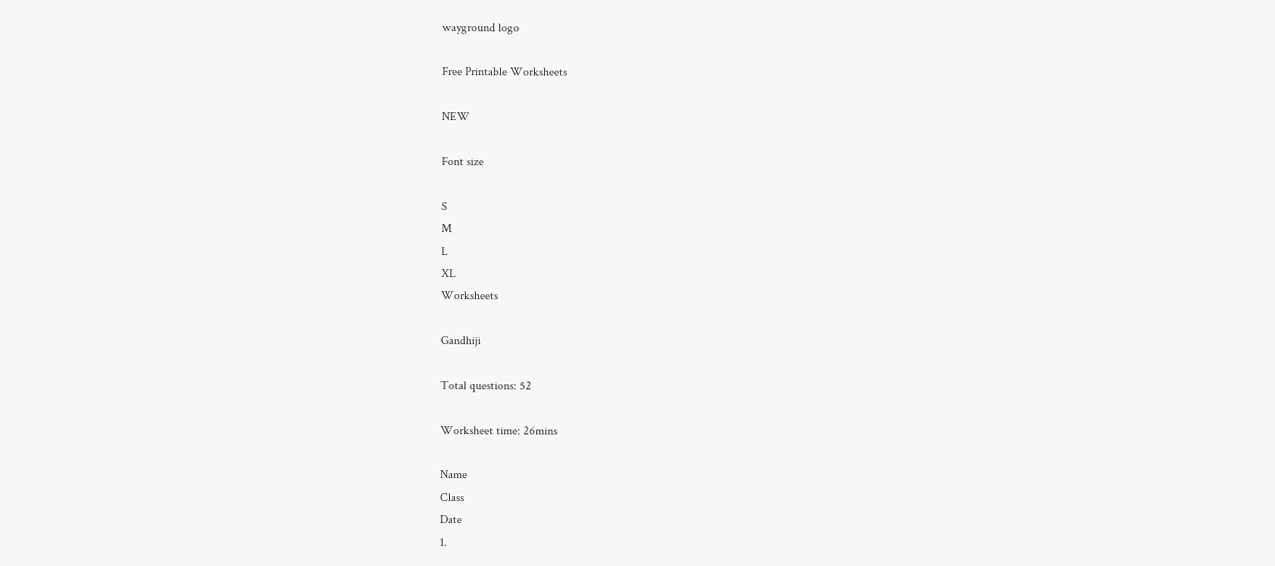wayground logo

Free Printable Worksheets

NEW

Font size

S
M
L
XL
Worksheets

Gandhiji

Total questions: 52

Worksheet time: 26mins

Name
Class
Date
1.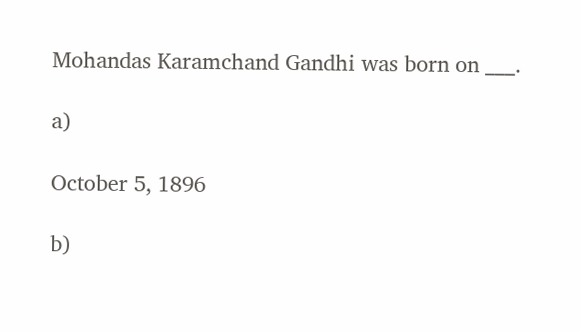Mohandas Karamchand Gandhi was born on ___.

a)

October 5, 1896

b)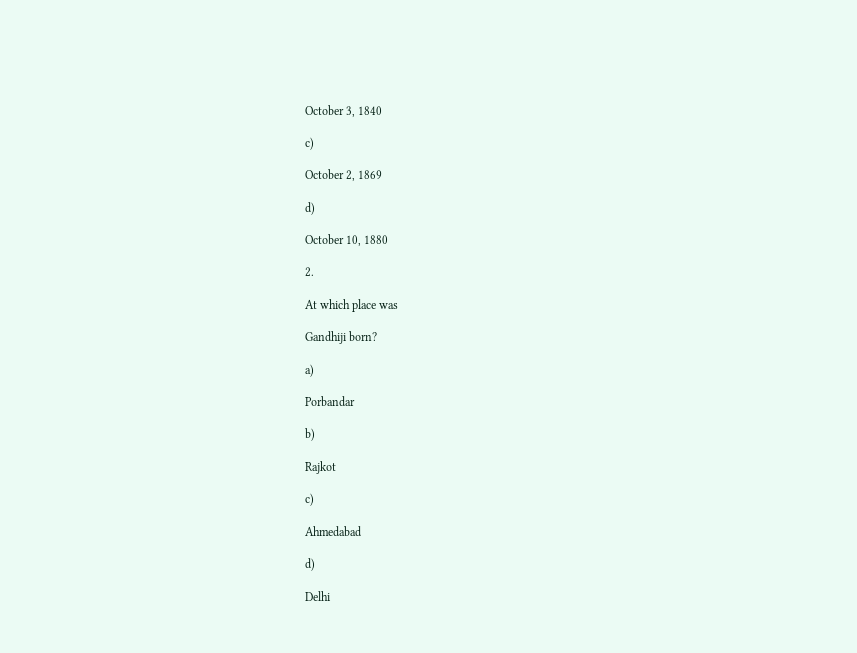October 3, 1840

c)

October 2, 1869

d)

October 10, 1880

2.

At which place was

Gandhiji born?

a)

Porbandar

b)

Rajkot

c)

Ahmedabad

d)

Delhi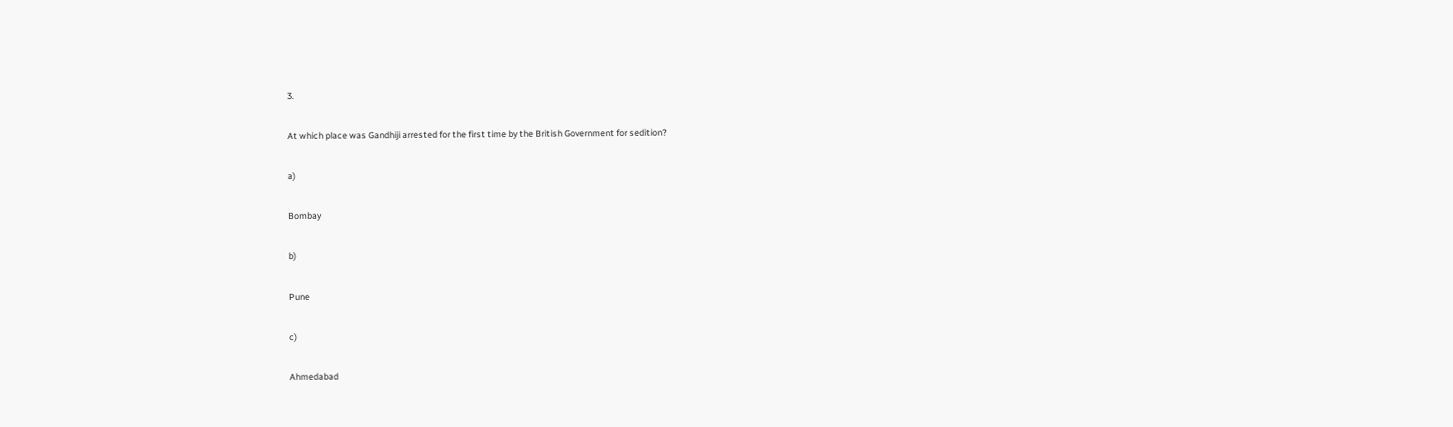3.

At which place was Gandhiji arrested for the first time by the British Government for sedition?

a)

Bombay

b)

Pune

c)

Ahmedabad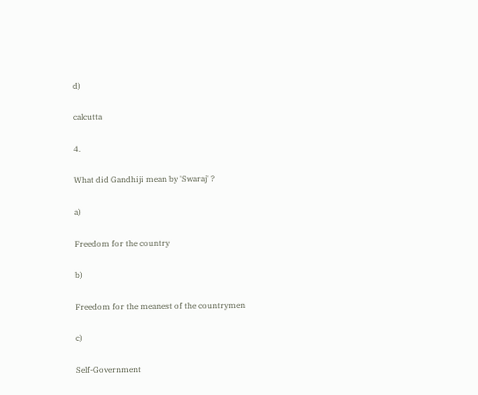d)

calcutta

4.

What did Gandhiji mean by 'Swaraj' ?

a)

Freedom for the country

b)

Freedom for the meanest of the countrymen

c)

Self-Government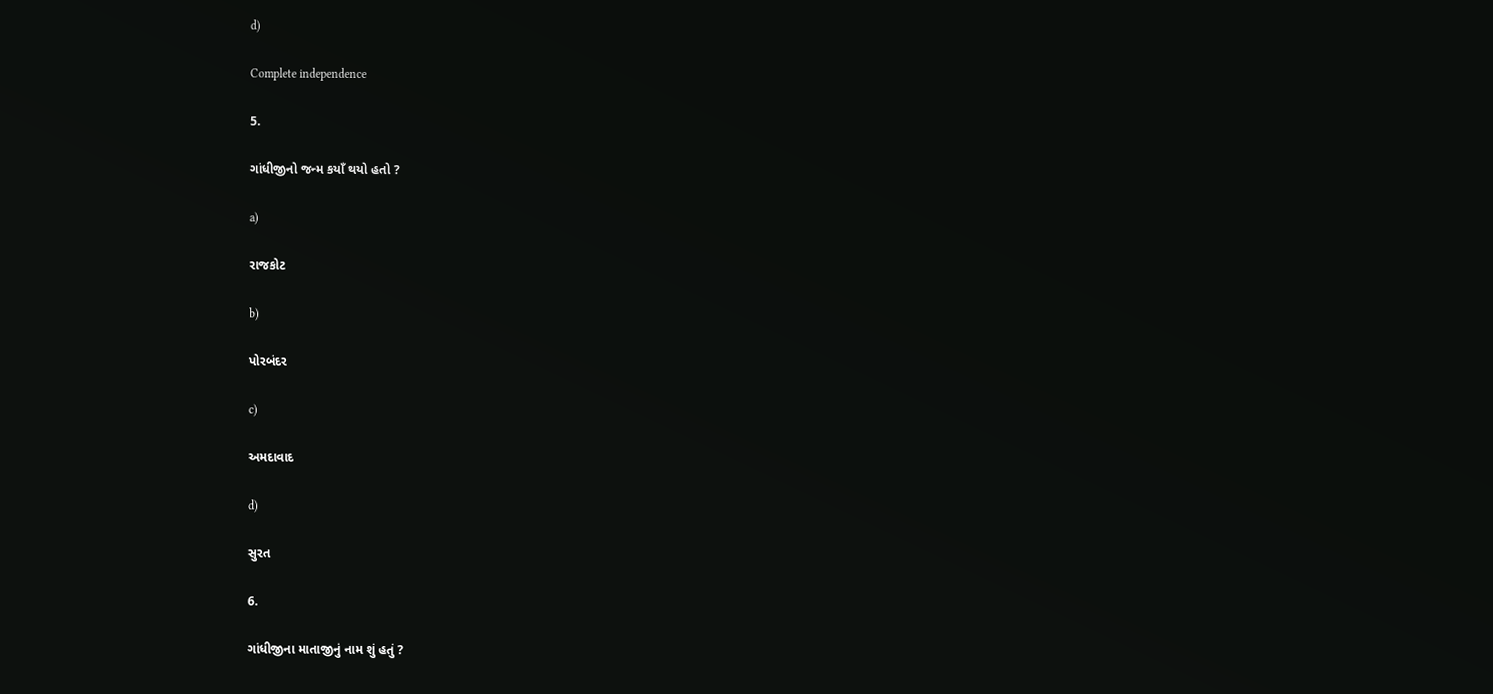d)

Complete independence

5.

ગાંધીજીનો જન્મ કયાઁ થયો હતો ?

a)

રાજકોટ

b)

પોરબંદર

c)

અમદાવાદ

d)

સુરત

6.

ગાંધીજીના માતાજીનું નામ શું હતું ?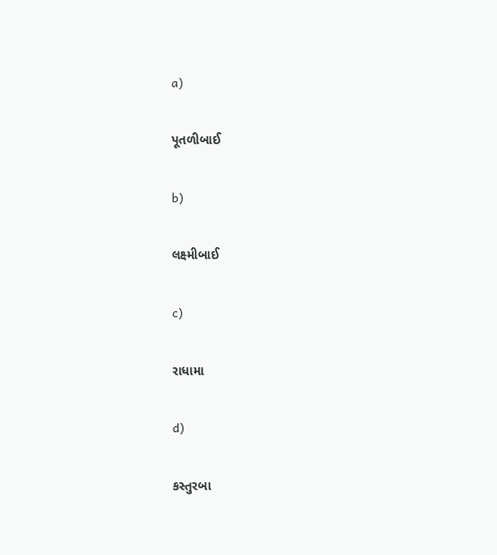a)

પૂતળીબાઈ

b)

લક્ષ્મીબાઈ

c)

રાધામા

d)

કસ્તુરબા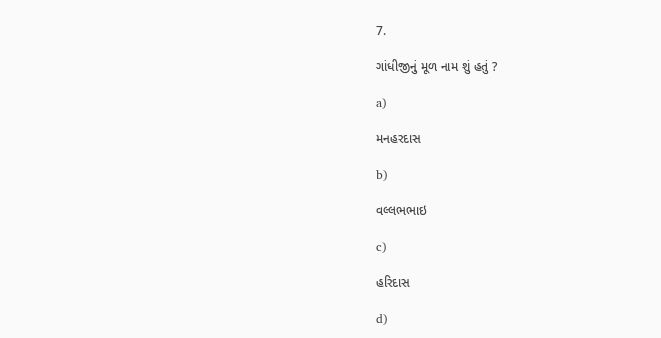7.

ગાંધીજીનું મૂળ નામ શું હતું ?

a)

મનહરદાસ

b)

વલ્લભભાઇ

c)

હરિદાસ

d)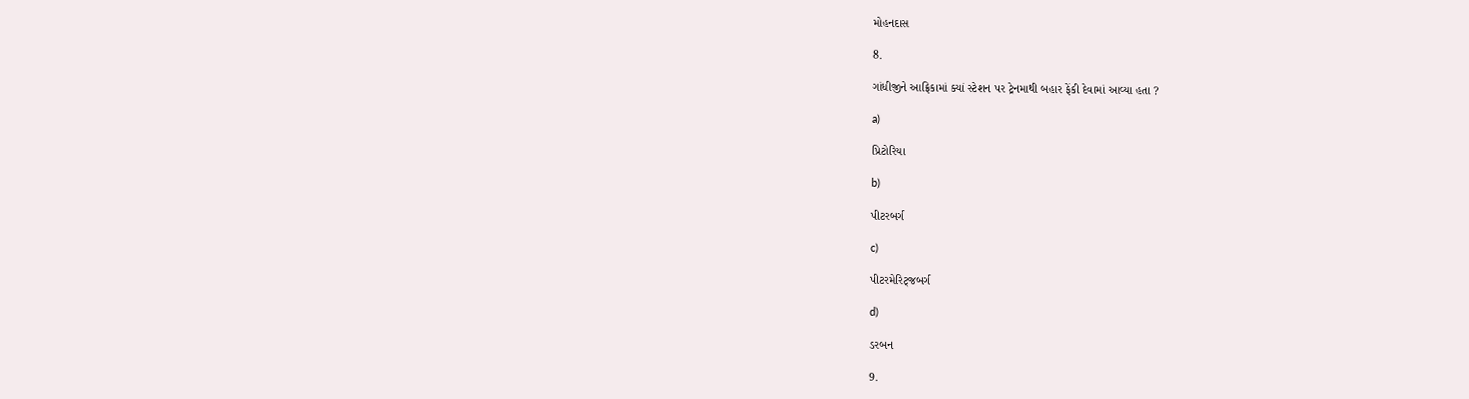મોહનદાસ

8.

ગાંધીજીને આફ્રિકામાં ક્યાં સ્ટેશન પર ટ્રેનમાથી બહાર ફેંકી દેવામાં આવ્યા હતા ?

a)

પ્રિટોરિયા

b)

પીટરબર્ગ

c)

પીટરમેરિટ્જબર્ગ

d)

ડરબન

9.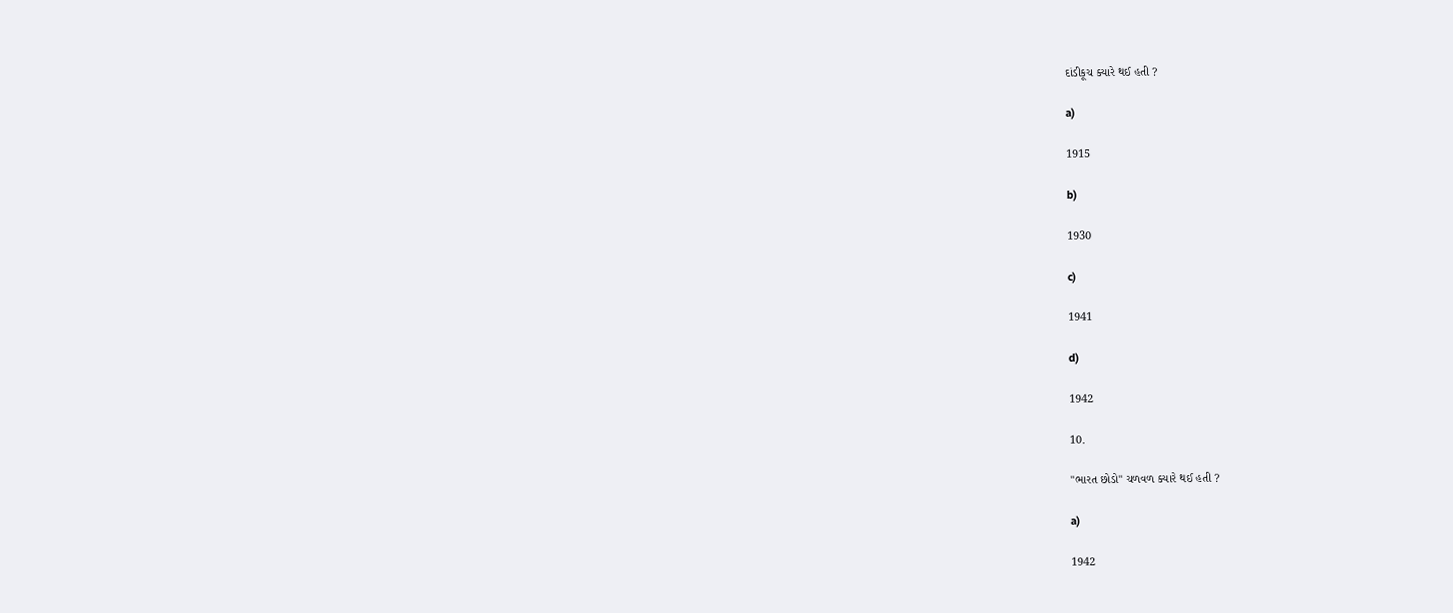દાંડીકૂચ ક્યારે થઈ હતી ?

a)

1915

b)

1930

c)

1941

d)

1942

10.

"ભારત છોડો" ચળવળ ક્યારે થઈ હતી ?

a)

1942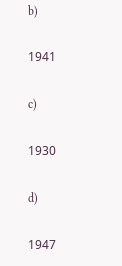b)

1941

c)

1930

d)

1947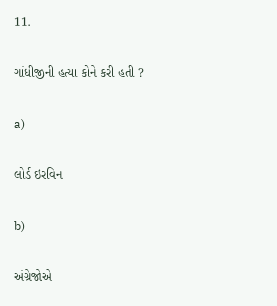11.

ગાંધીજીની હત્યા કોને કરી હતી ?

a)

લોર્ડ ઇરવિન

b)

અંગ્રેજોએ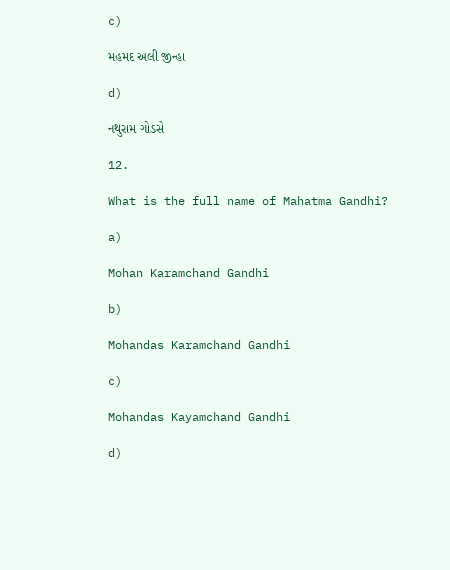c)

મહમદ અલી જીન્હા

d)

નથુરામ ગોડસે

12.

What is the full name of Mahatma Gandhi?

a)

Mohan Karamchand Gandhi

b)

Mohandas Karamchand Gandhi

c)

Mohandas Kayamchand Gandhi

d)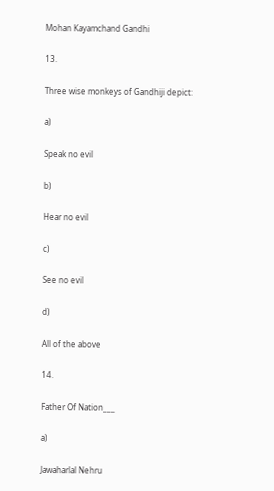Mohan Kayamchand Gandhi

13.

Three wise monkeys of Gandhiji depict:

a)

Speak no evil

b)

Hear no evil

c)

See no evil

d)

All of the above

14.

Father Of Nation___

a)

Jawaharlal Nehru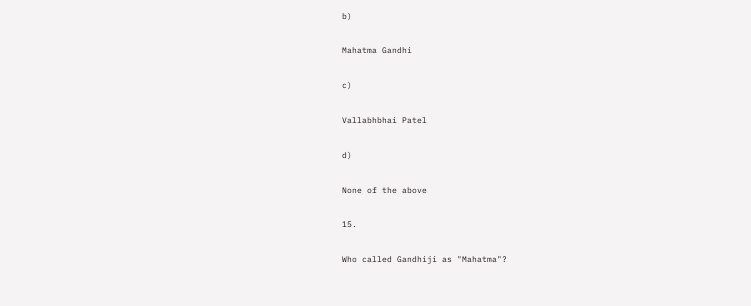b)

Mahatma Gandhi

c)

Vallabhbhai Patel

d)

None of the above

15.

Who called Gandhiji as "Mahatma"?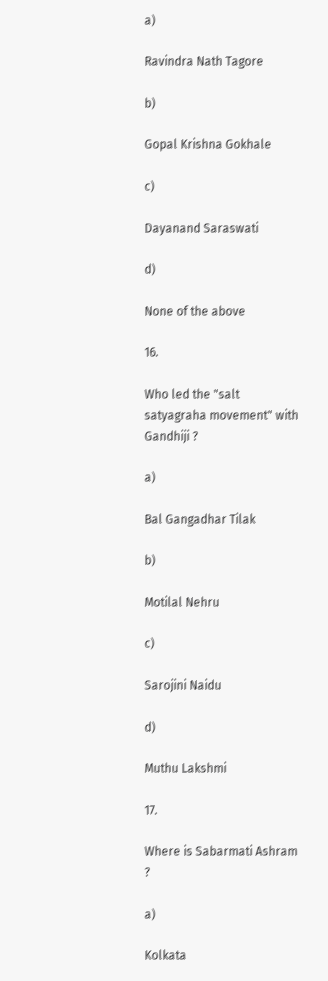a)

Ravindra Nath Tagore

b)

Gopal Krishna Gokhale

c)

Dayanand Saraswati

d)

None of the above

16.

Who led the "salt satyagraha movement" with Gandhiji ?

a)

Bal Gangadhar Tilak

b)

Motilal Nehru

c)

Sarojini Naidu

d)

Muthu Lakshmi

17.

Where is Sabarmati Ashram ?

a)

Kolkata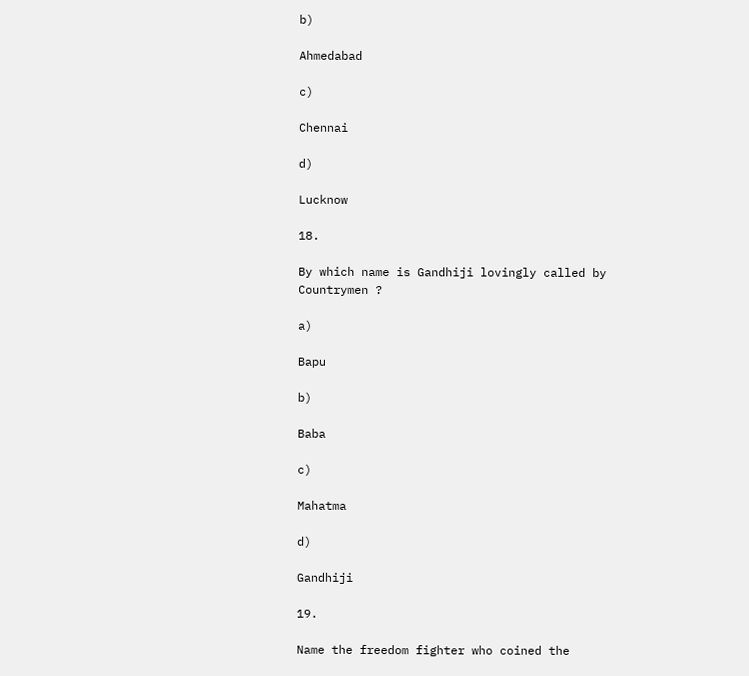b)

Ahmedabad

c)

Chennai

d)

Lucknow

18.

By which name is Gandhiji lovingly called by Countrymen ?

a)

Bapu

b)

Baba

c)

Mahatma

d)

Gandhiji

19.

Name the freedom fighter who coined the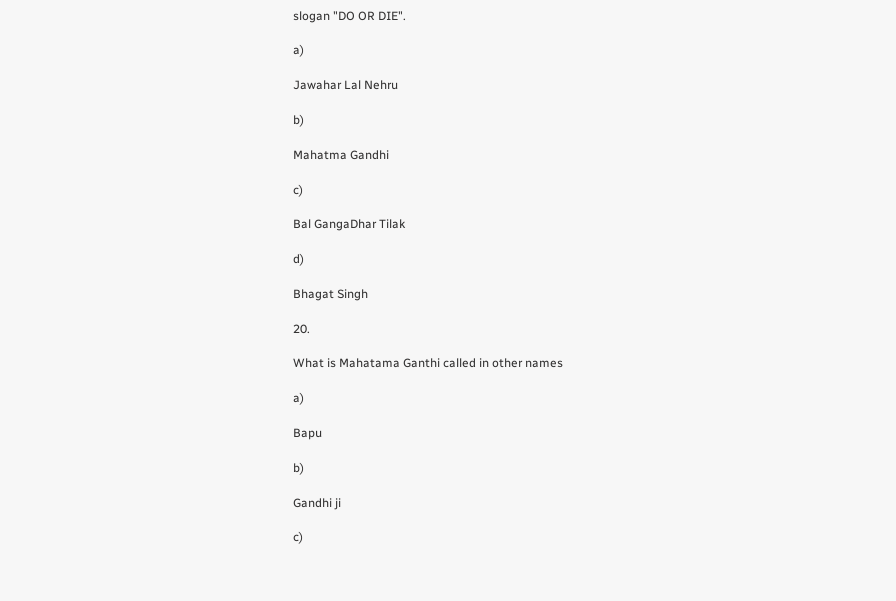slogan "DO OR DIE".

a)

Jawahar Lal Nehru

b)

Mahatma Gandhi

c)

Bal GangaDhar Tilak

d)

Bhagat Singh

20.

What is Mahatama Ganthi called in other names

a)

Bapu

b)

Gandhi ji

c)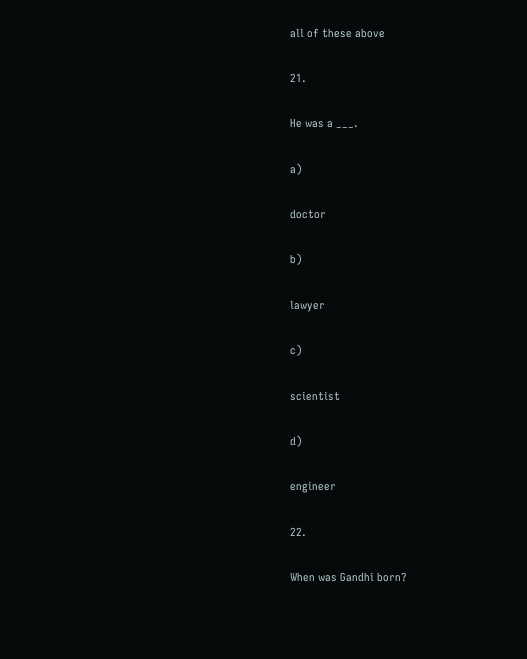all of these above

21.

He was a ___.

a)

doctor

b)

lawyer

c)

scientist

d)

engineer

22.

When was Gandhi born?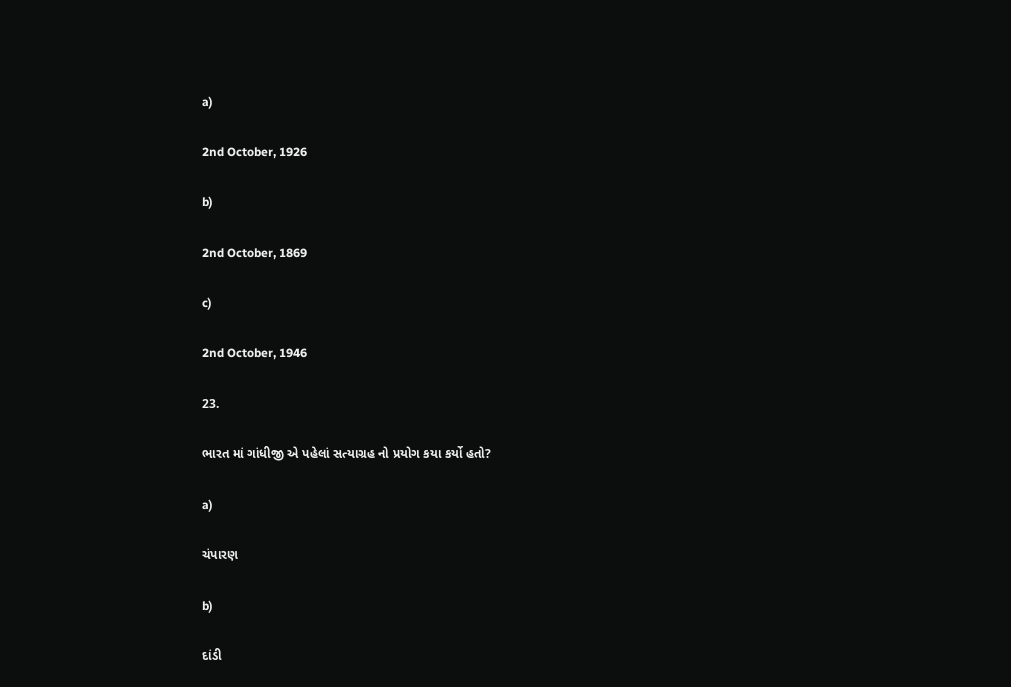a)

2nd October, 1926

b)

2nd October, 1869

c)

2nd October, 1946

23.

ભારત માં ગાંધીજી એ પહેલાં સત્યાગ્રહ નો પ્રયોગ કયા કર્યો હતો?

a)

ચંપારણ

b)

દાંડી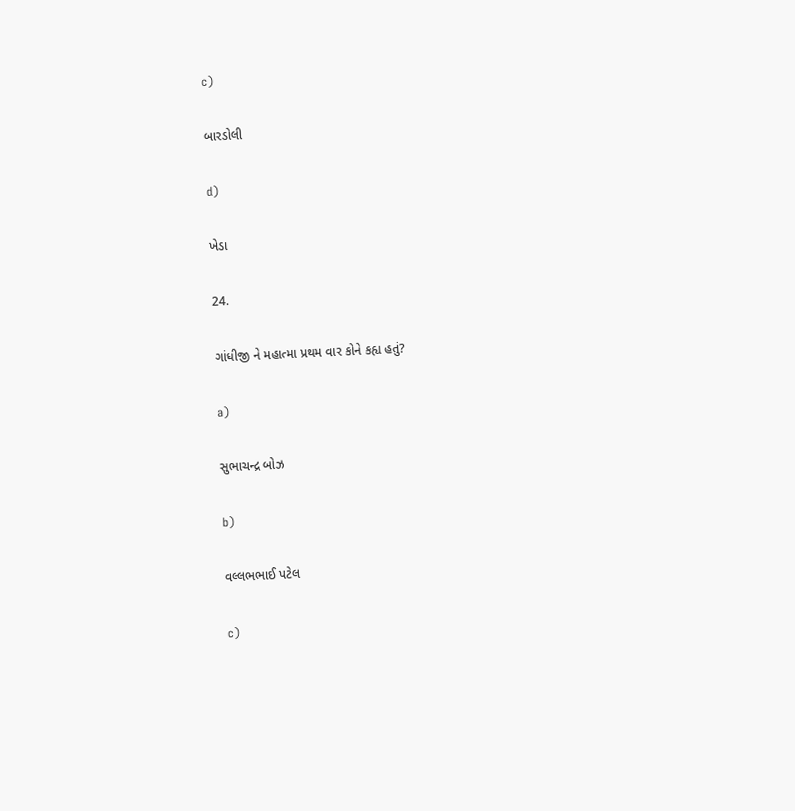c)

બારડોલી

d)

ખેડા

24.

ગાંધીજી ને મહાત્મા પ્રથમ વાર કોને કહ્ય હતું?

a)

સુભાચન્દ્ર બોઝ

b)

વલ્લભભાઈ પટેલ

c)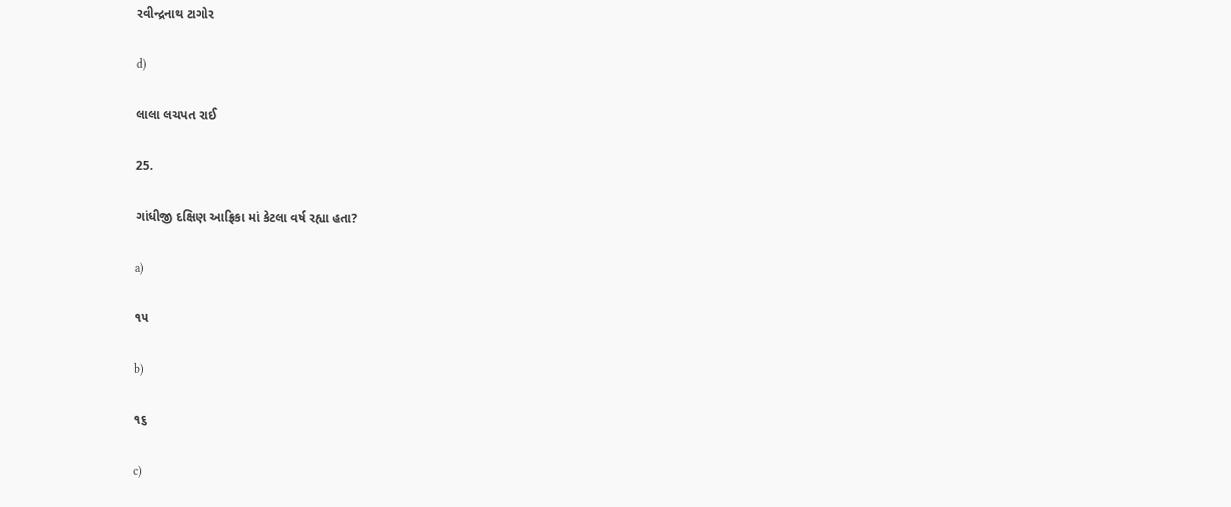રવીન્દ્રનાથ ટાગોર

d)

લાલા લચપત રાઈ

25.

ગાંધીજી દક્ષિણ આફ્રિકા માં કેટલા વર્ષ રહ્યા હતા?

a)

૧૫

b)

૧૬

c)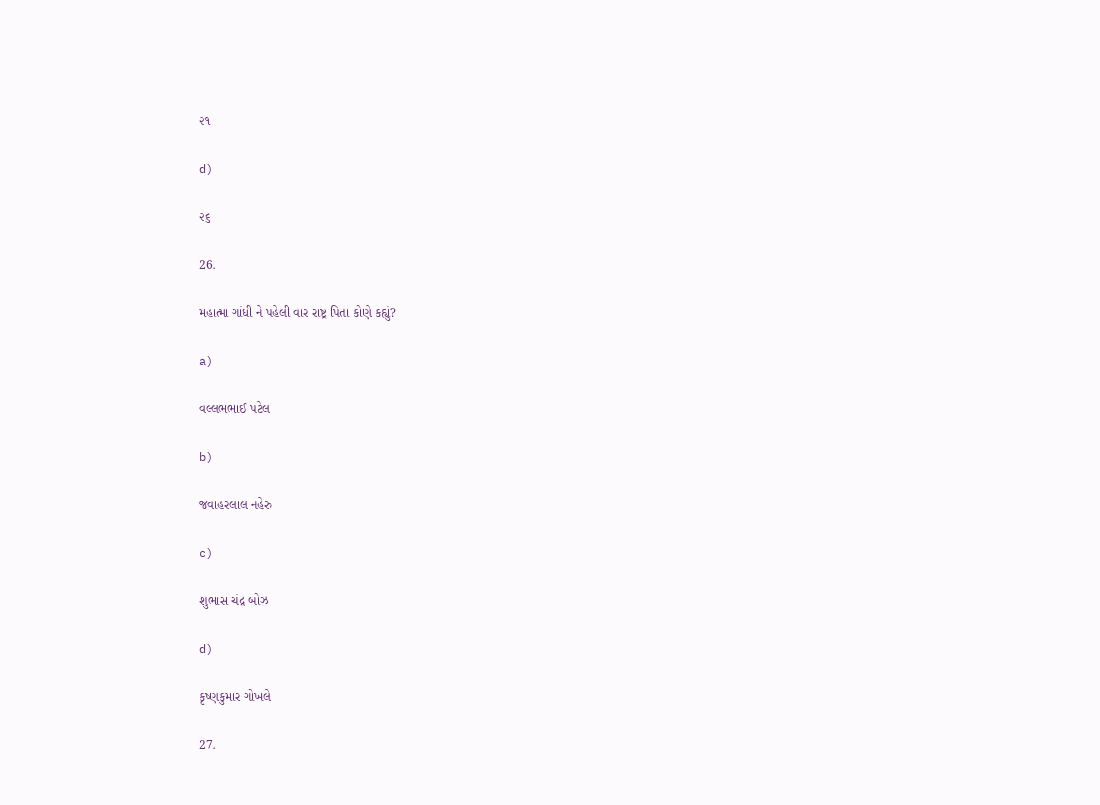૨૧

d)

૨૬

26.

મહાત્મા ગાંધી ને પહેલી વાર રાષ્ટ્ર પિતા કોણે કહ્યું?

a)

વલ્લભભાઈ પટેલ

b)

જવાહરલાલ નહેરુ

c)

શુભાસ ચંદ્ર બોઝ

d)

કૃષ્ણકુમાર ગોખલે

27.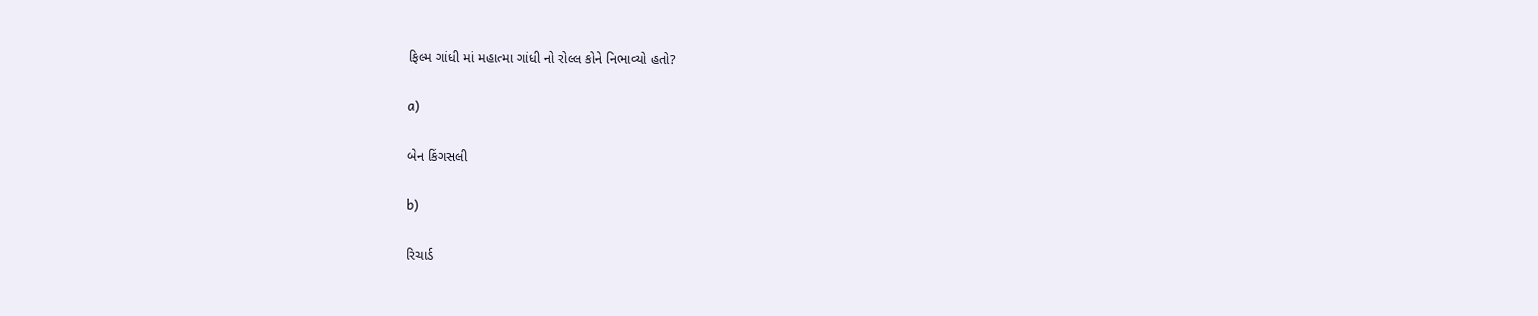ફિલ્મ ગાંધી માં મહાત્મા ગાંધી નો રોલ્લ કોને નિભાવ્યો હતો?

a)

બેન કિંગસલી

b)

રિચાર્ડ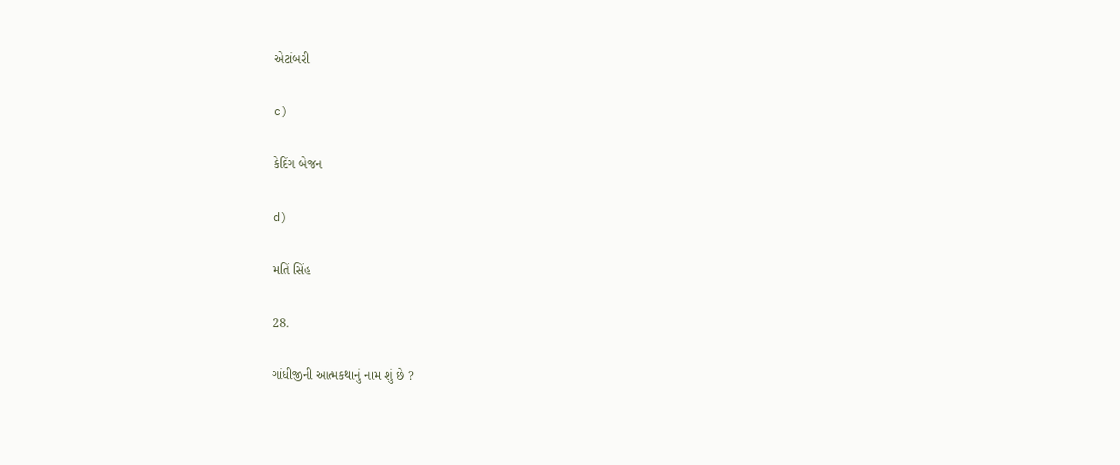એટાંબરી

c)

કેદિંગ બેજન

d)

મતિં સિંહ

28.

ગાંધીજીની આત્મકથાનું નામ શું છે ?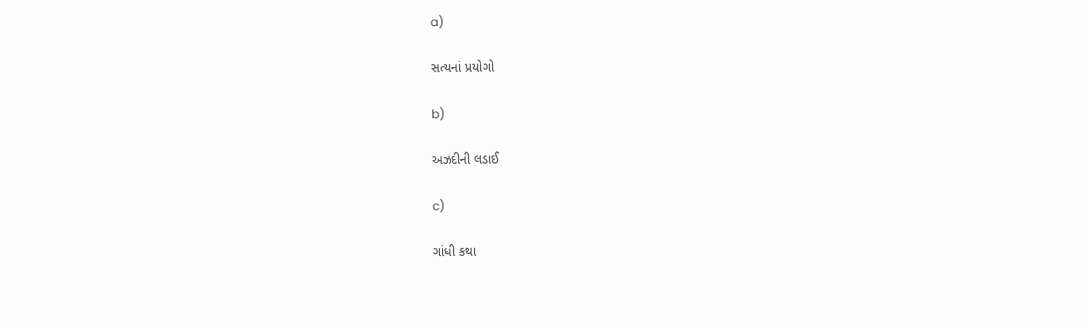a)

સત્યનાં પ્રયોગો

b)

અઝદીની લડાઈ

c)

ગાંધી કથા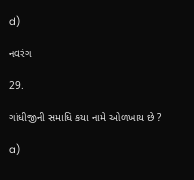d)

નવરંગ

29.

ગાંધીજીની સમાધિ કયા નામે ઓળખાય છે ?

a)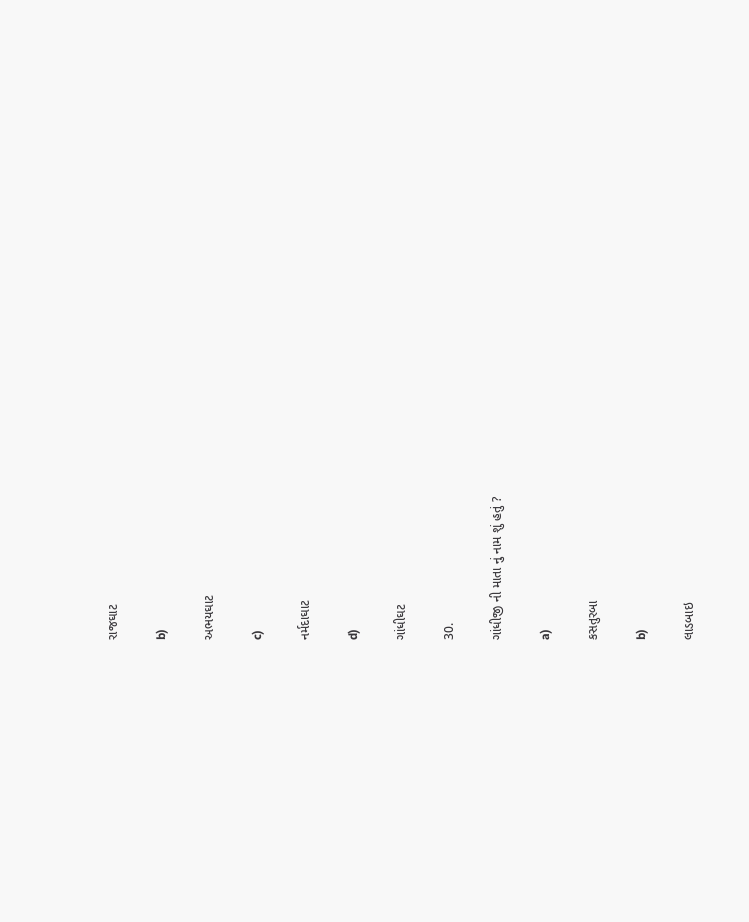રાજઘાટ

b)

અભયઘાટ

c)

નર્મદાઘાટ

d)

ગાંધીઘટ

30.

ગાંધીજી ની માતા નું નામ શું હતું ?

a)

કસતુરબા

b)

લાડબાઇ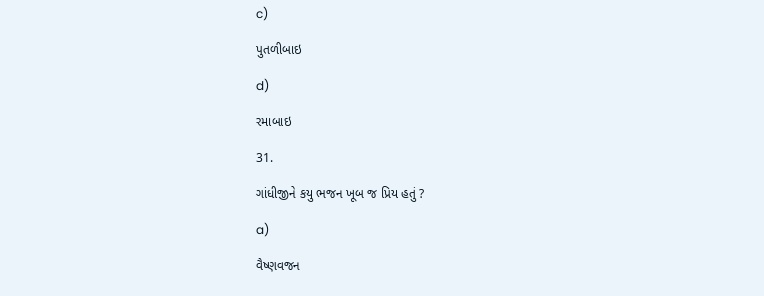c)

પુતળીબાઇ

d)

રમાબાઇ

31.

ગાંધીજીને કયુ ભજન ખૂબ જ પ્રિય હતું ?

a)

વૈષ્ણવજન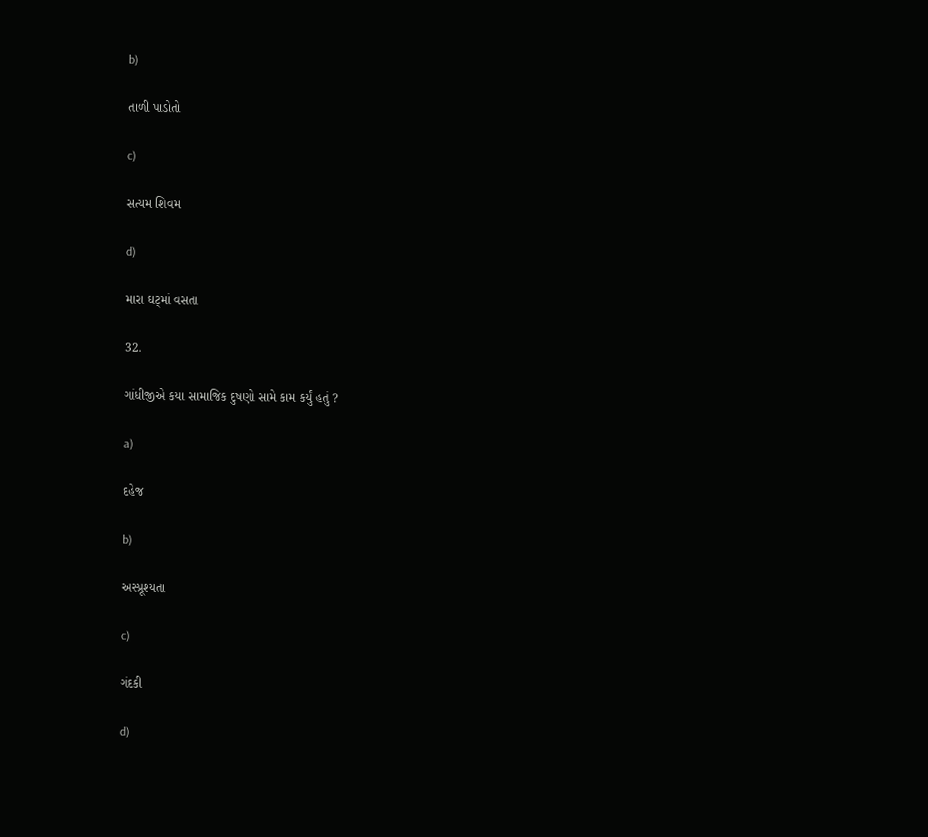b)

તાળી પાડોતો

c)

સત્યમ શિવમ

d)

મારા ઘટ્માં વસતા

32.

ગાંધીજીએ કયા સામાજિક દુષણો સામે કામ કર્યું હતું ?

a)

દહેજ

b)

અસ્પ્રૂશ્યતા

c)

ગંદકી

d)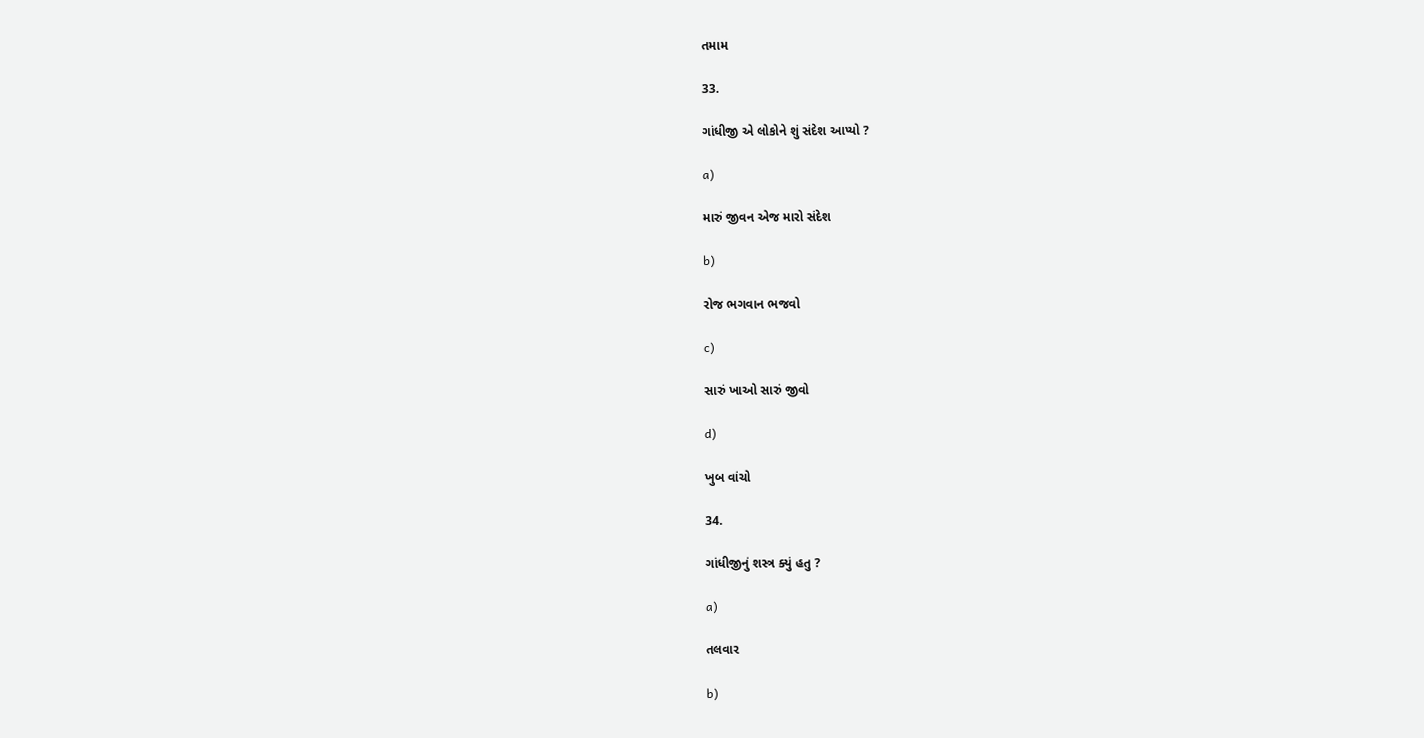તમામ

33.

ગાંધીજી એ લોકોને શું સંદેશ આપ્યો ?

a)

મારું જીવન એજ મારો સંદેશ

b)

રોજ ભગવાન ભજવો

c)

સારું ખાઓ સારું જીવો

d)

ખુબ વાંચો

34.

ગાંધીજીનું શસ્ત્ર ક્યું હતુ ?

a)

તલવાર

b)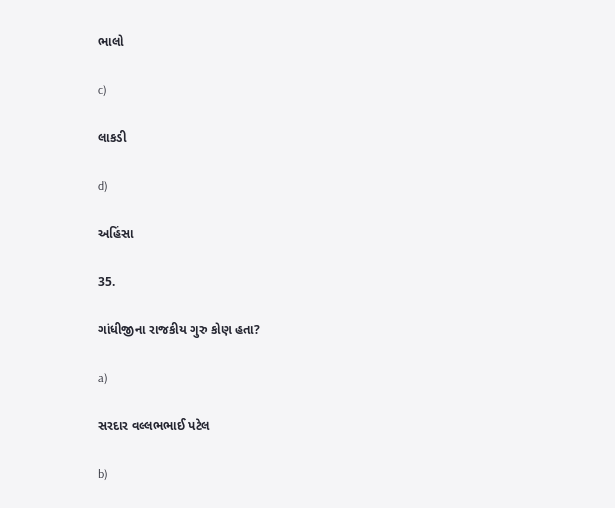ભાલો

c)

લાકડી

d)

અહિંસા

35.

ગાંધીજીના રાજકીય ગુરુ કોણ હતા?

a)

સરદાર વલ્લભભાઈ પટેલ

b)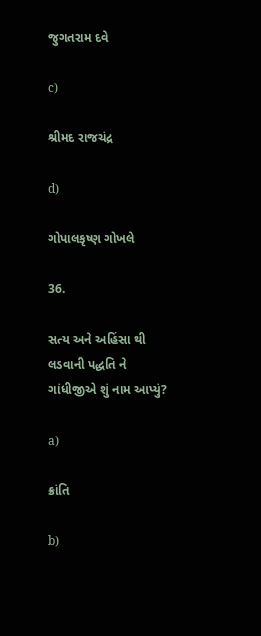જુગતરામ દવે

c)

શ્રીમદ રાજચંદ્ર

d)

ગોપાલકૃષ્ણ ગોખલે

36.

સત્ય અને અહિંસા થી લડવાની પદ્ધતિ ને ગાંધીજીએ શું નામ આપ્યું?

a)

ક્રાંતિ

b)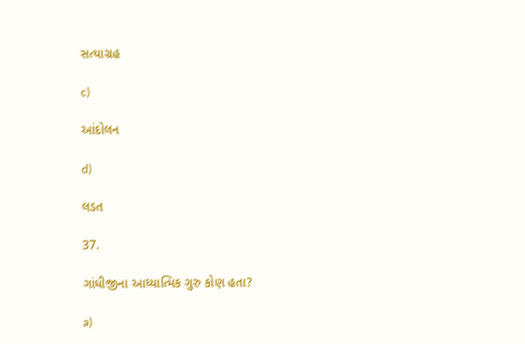સત્યાગ્રહ

c)

આંદોલન

d)

લડત

37.

ગાંધીજીના આધ્યાત્મિક ગુરુ કોણ હતા?

a)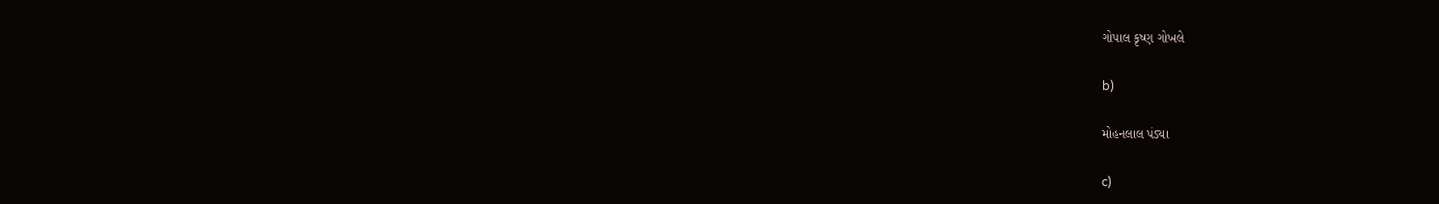ગોપાલ કૃષ્ણ ગોખલે

b)

મોહનલાલ પંડ્યા

c)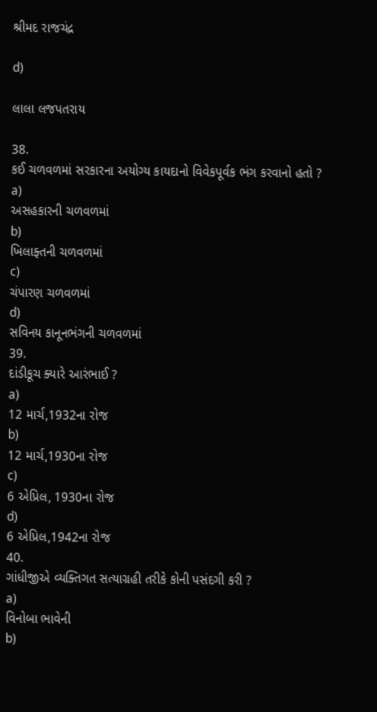શ્રીમદ રાજચંદ્ર

d)

લાલા લજપતરાય

38.
કઈ ચળવળમાં સરકારના અયોગ્ય કાયદાનો વિવેકપૂર્વક ભંગ કરવાનો હતો ?
a)
અસહકારની ચળવળમાં
b)
ખિલાફ્તની ચળવળમાં
c)
ચંપારણ ચળવળમાં
d)
સવિનય કાનૂનભંગની ચળવળમાં
39.
દાંડીકૂચ ક્યારે આરંભાઈ ?
a)
12 માર્ચ,1932ના રોજ
b)
12 માર્ચ,1930ના રોજ
c)
6 એપ્રિલ, 1930ના રોજ
d)
6 એપ્રિલ,1942ના રોજ
40.
ગાંધીજીએ વ્યક્તિગત સત્યાગ્રહી તરીકે કોની પસંદગી કરી ?
a)
વિનોબા ભાવેની
b)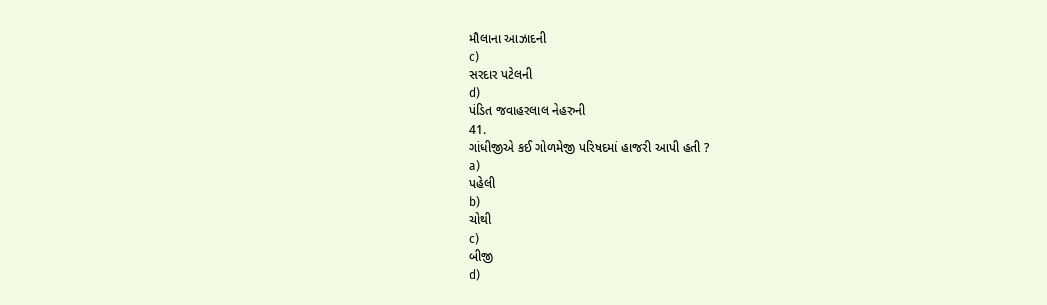મૌલાના આઝાદની
c)
સરદાર પટેલની
d)
પંડિત જવાહરલાલ નેહરુની
41.
ગાંધીજીએ કઈ ગોળમેજી પરિષદમાં હાજરી આપી હતી ?
a)
પહેલી
b)
ચોથી
c)
બીજી
d)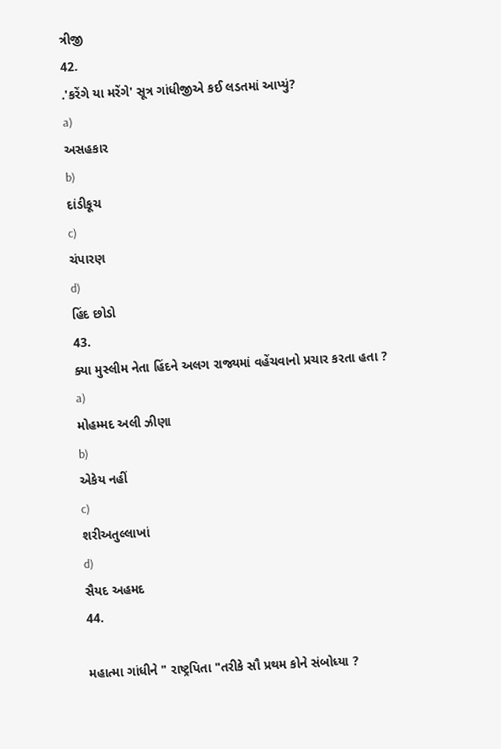ત્રીજી
42.
.'કરેંગે યા મરેંગે' સૂત્ર ગાંધીજીએ કઈ લડતમાં આપ્યું?
a)
અસહકાર
b)
દાંડીકૂચ
c)
ચંપારણ
d)
હિંદ છોડો
43.
ક્યા મુસ્લીમ નેતા હિંદને અલગ રાજ્યમાં વહેંચવાનો પ્રચાર કરતા હતા ?
a)
મોહમ્મદ અલી ઝીણા
b)
એકેય નહીં
c)
શરીઅતુલ્લાખાં
d)
સૈયદ અહમદ
44.

મહાત્મા ગાંધીને " રાષ્ટ્રપિતા "તરીકે સૌ પ્રથમ કોને સંબોધ્યા ?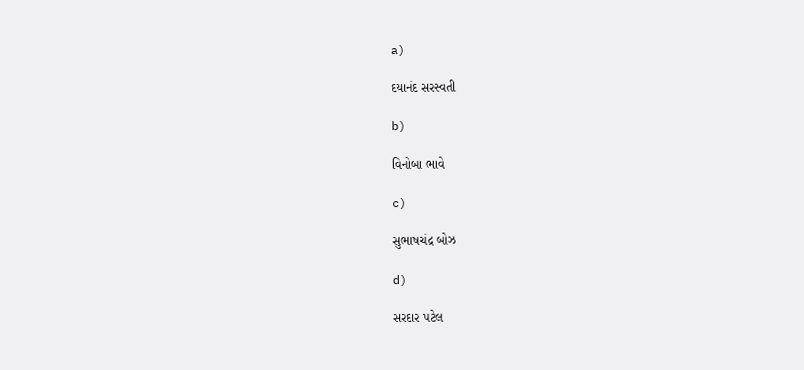a)

દયાનંદ સરસ્વતી

b)

વિનોબા ભાવે

c)

સુભાષચંદ્ર બોઝ

d)

સરદાર પટેલ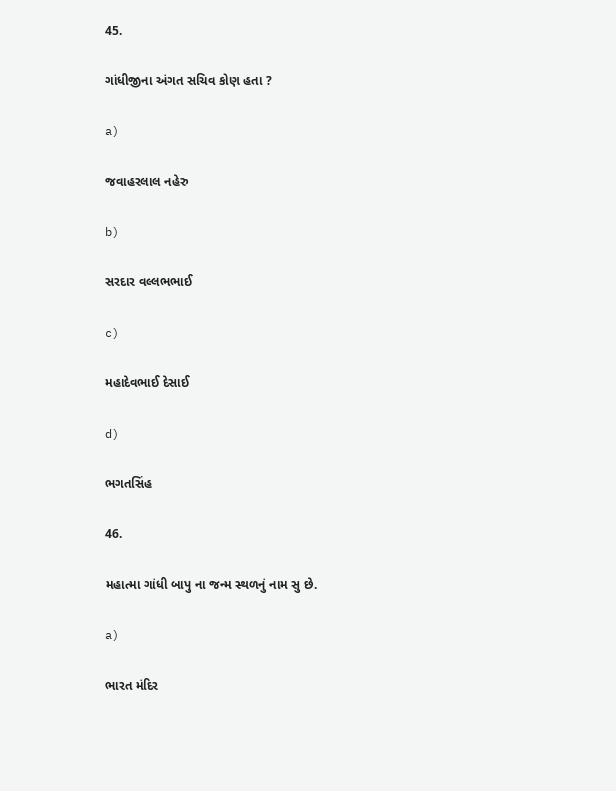45.

ગાંધીજીના અંગત સચિવ કોણ હતા ?

a)

જવાહરલાલ નહેરુ

b)

સરદાર વલ્લભભાઈ

c)

મહાદેવભાઈ દેસાઈ

d)

ભગતસિંહ

46.

મહાત્મા ગાંધી બાપુ ના જન્મ સ્થળનું નામ સુ છે.

a)

ભારત મંદિર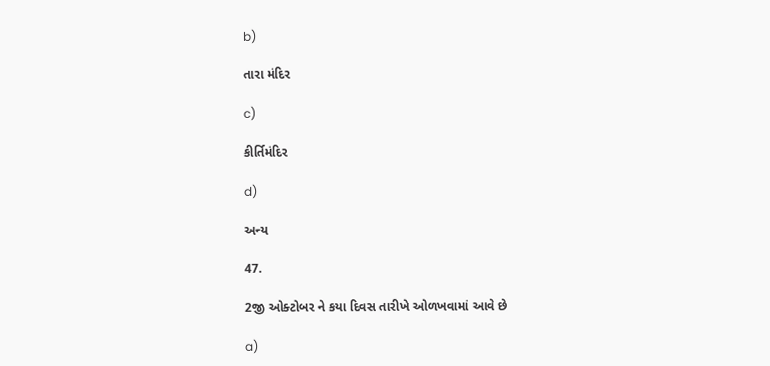b)

તારા મંદિર

c)

કીર્તિમંદિર

d)

અન્ય

47.

2જી ઓક્ટોબર ને કયા દિવસ તારીખે ઓળખવામાં આવે છે

a)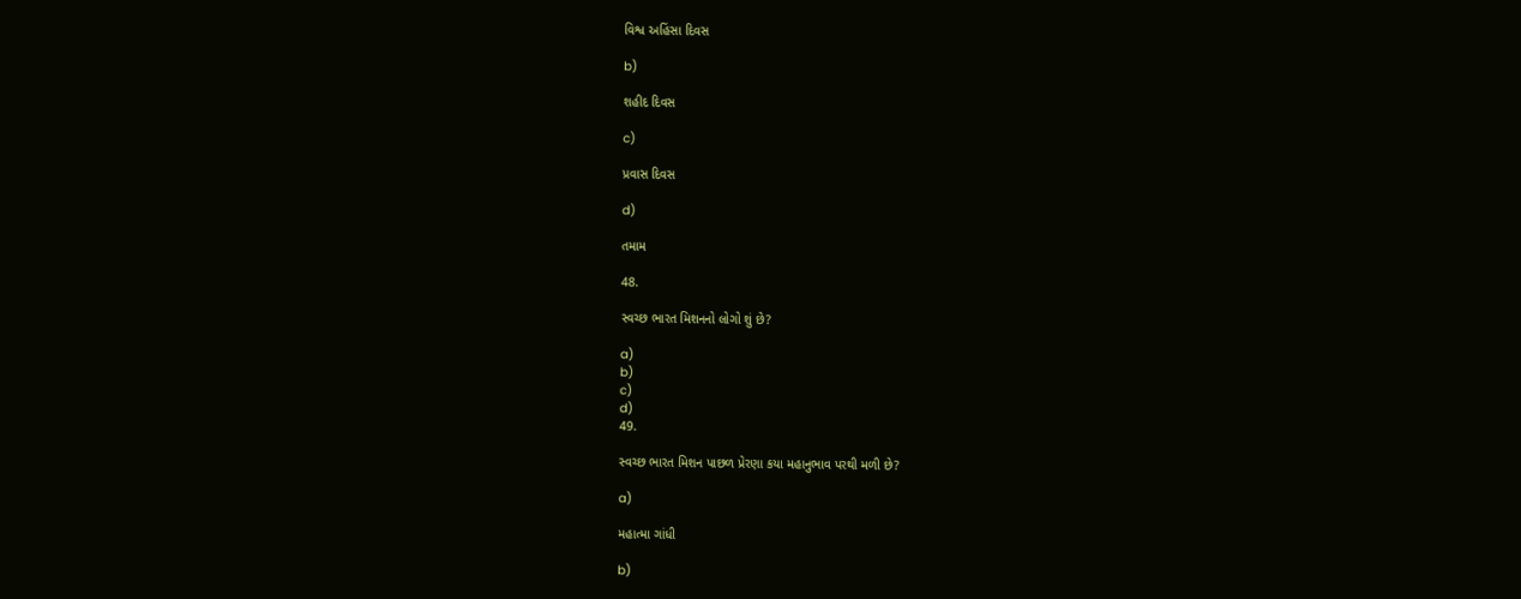વિશ્વ અહિંસા દિવસ

b)

શહીદ દિવસ

c)

પ્રવાસ દિવસ

d)

તમામ

48.

સ્વચ્છ ભારત મિશનનો લોગો શું છે?

a)
b)
c)
d)
49.

સ્વચ્છ ભારત મિશન પાછળ પ્રેરણા કયા મહાનુભાવ પરથી મળી છે?

a)

મહાત્મા ગાંધી

b)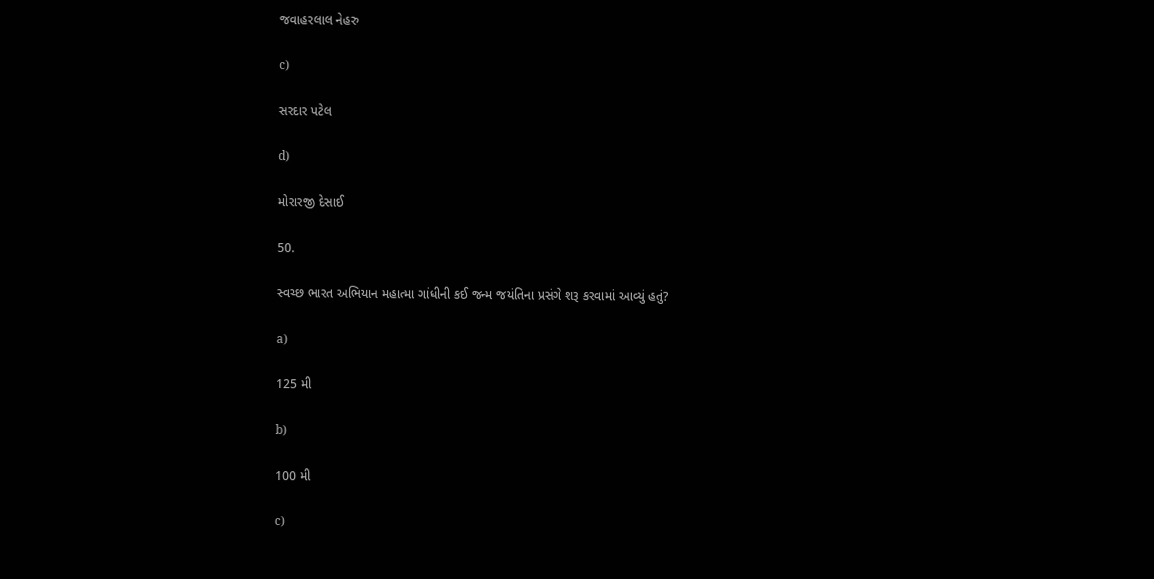જવાહરલાલ નેહરુ

c)

સરદાર પટેલ

d)

મોરારજી દેસાઈ

50.

સ્વચ્છ ભારત અભિયાન મહાત્મા ગાંધીની કઈ જન્મ જયંતિના પ્રસંગે શરૂ કરવામાં આવ્યું હતું?

a)

125 મી

b)

100 મી

c)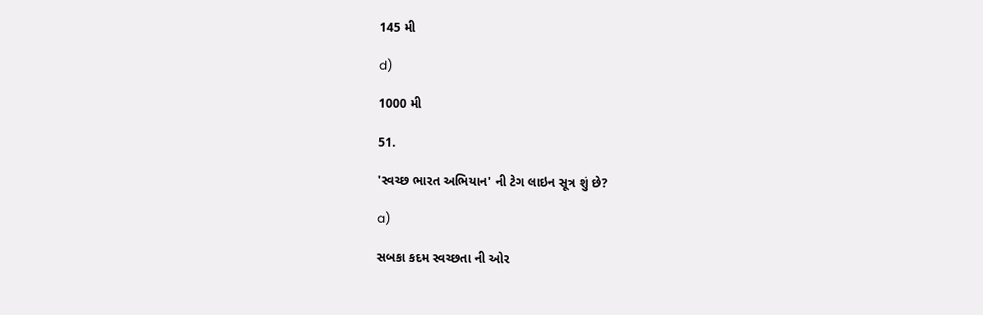145 મી

d)

1000 મી

51.

'સ્વચ્છ ભારત અભિયાન' ની ટેગ લાઇન સૂત્ર શું છે?

a)

સબકા કદમ સ્વચ્છતા ની ઓર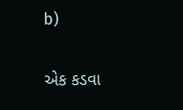b)

એક કડવા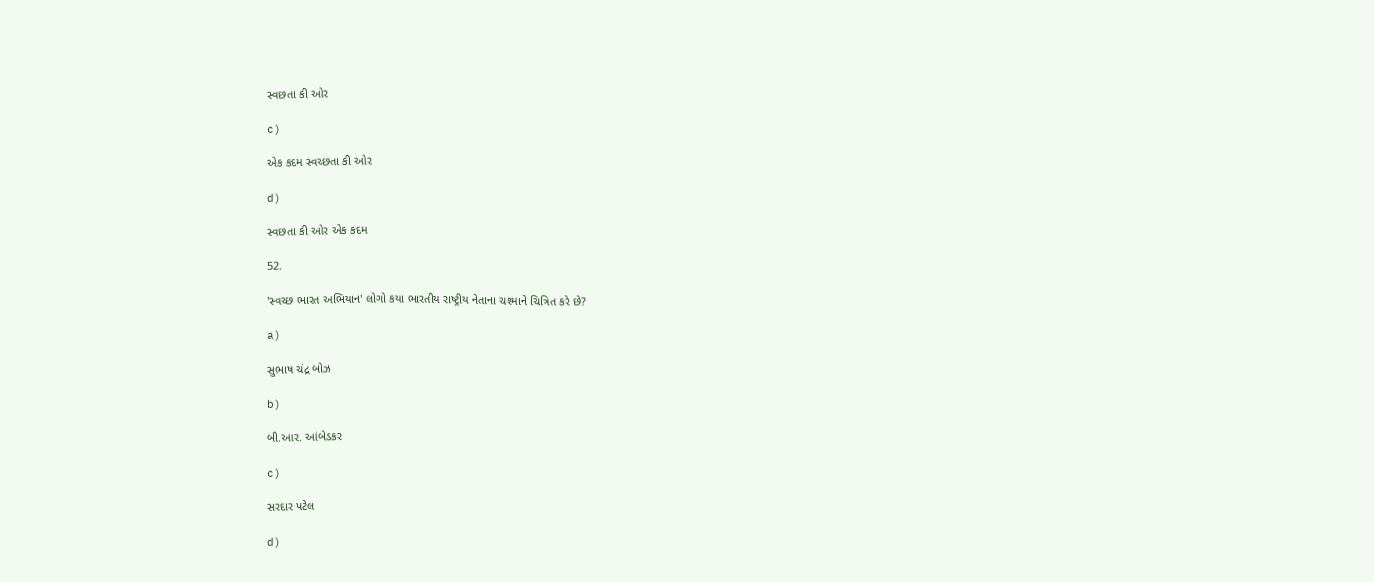સ્વછતા કી ઓર

c)

એક કદમ સ્વચ્છતા કી ઓર

d)

સ્વછતા કી ઓર એક કદમ

52.

'સ્વચ્છ ભારત અભિયાન' લોગો કયા ભારતીય રાષ્ટ્રીય નેતાના ચશ્માને ચિત્રિત કરે છે?

a)

સુભાષ ચંદ્ર બોઝ

b)

બી.આર. આંબેડકર

c)

સરદાર પટેલ

d)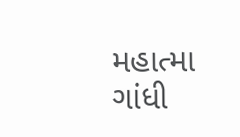મહાત્મા ગાંધી